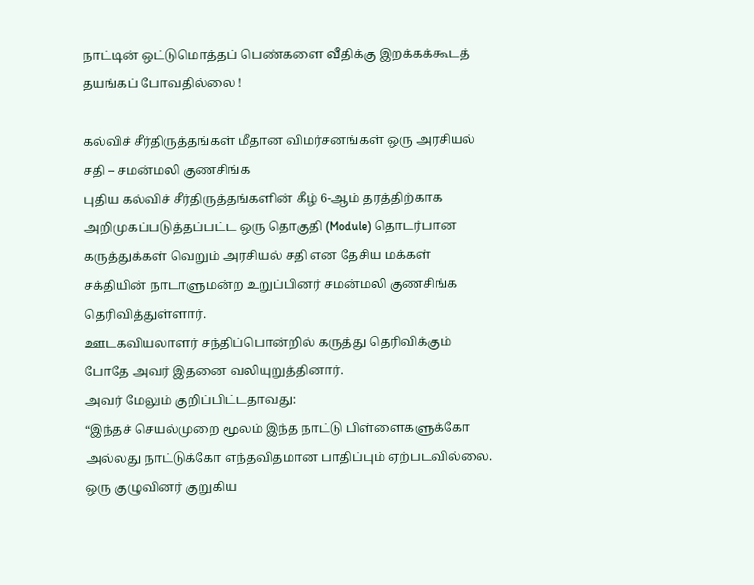நாட்டின் ஒட்டுமொத்தப் பெண்களை வீதிக்கு இறக்கக்கூடத் தயங்கப் போவதில்லை !

கல்விச் சீர்திருத்தங்கள் மீதான விமர்சனங்கள் ஒரு அரசியல் சதி – சமன்மலி குணசிங்க
புதிய கல்விச் சீர்திருத்தங்களின் கீழ் 6-ஆம் தரத்திற்காக அறிமுகப்படுத்தப்பட்ட ஒரு தொகுதி (Module) தொடர்பான கருத்துக்கள் வெறும் அரசியல் சதி என தேசிய மக்கள் சக்தியின் நாடாளுமன்ற உறுப்பினர் சமன்மலி குணசிங்க தெரிவித்துள்ளார்.
ஊடகவியலாளர் சந்திப்பொன்றில் கருத்து தெரிவிக்கும் போதே அவர் இதனை வலியுறுத்தினார்.
அவர் மேலும் குறிப்பிட்டதாவது:
“இந்தச் செயல்முறை மூலம் இந்த நாட்டு பிள்ளைகளுக்கோ அல்லது நாட்டுக்கோ எந்தவிதமான பாதிப்பும் ஏற்படவில்லை. ஒரு குழுவினர் குறுகிய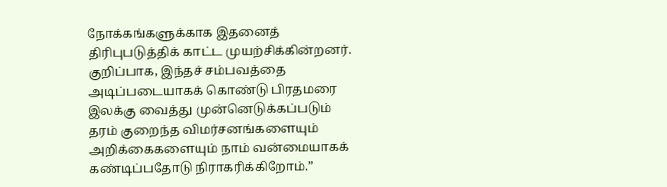நோக்கங்களுக்காக இதனைத் திரிபுபடுத்திக் காட்ட முயற்சிக்கின்றனர்.
குறிப்பாக, இந்தச் சம்பவத்தை அடிப்படையாகக் கொண்டு பிரதமரை இலக்கு வைத்து முன்னெடுக்கப்படும் தரம் குறைந்த விமர்சனங்களையும் அறிக்கைகளையும் நாம் வன்மையாகக் கண்டிப்பதோடு நிராகரிக்கிறோம்.”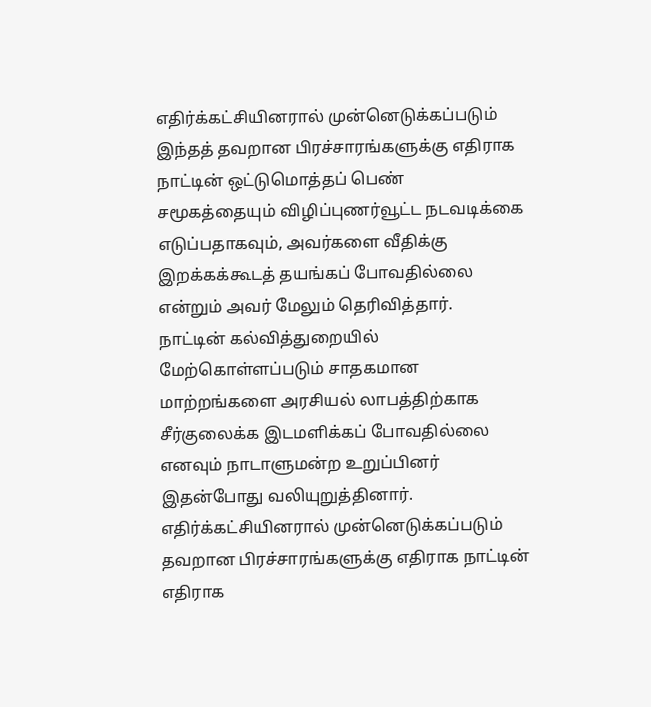எதிர்க்கட்சியினரால் முன்னெடுக்கப்படும் இந்தத் தவறான பிரச்சாரங்களுக்கு எதிராக நாட்டின் ஒட்டுமொத்தப் பெண் சமூகத்தையும் விழிப்புணர்வூட்ட நடவடிக்கை எடுப்பதாகவும், அவர்களை வீதிக்கு இறக்கக்கூடத் தயங்கப் போவதில்லை என்றும் அவர் மேலும் தெரிவித்தார்.
நாட்டின் கல்வித்துறையில் மேற்கொள்ளப்படும் சாதகமான மாற்றங்களை அரசியல் லாபத்திற்காக சீர்குலைக்க இடமளிக்கப் போவதில்லை எனவும் நாடாளுமன்ற உறுப்பினர் இதன்போது வலியுறுத்தினார்.
எதிர்க்கட்சியினரால் முன்னெடுக்கப்படும் தவறான பிரச்சாரங்களுக்கு எதிராக நாட்டின் எதிராக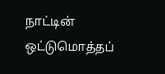நாட்டின் ஒட்டுமொத்தப்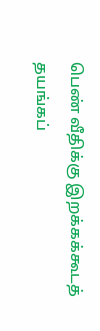பெண் வீதிக்கு இறக்கக்கூடத் தயங்கப்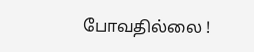போவதில்லை !